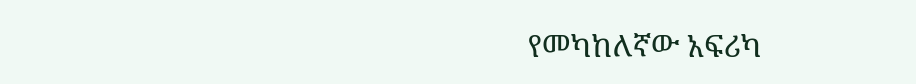የመካከለኛው አፍሪካ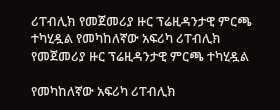ሪፐብሊክ የመጀመሪያ ዙር ፕሬዚዳንታዊ ምርጫ ተካሂዷል የመካከለኛው አፍሪካ ሪፐብሊክ የመጀመሪያ ዙር ፕሬዚዳንታዊ ምርጫ ተካሂዷል

የመካከለኛው አፍሪካ ሪፐብሊክ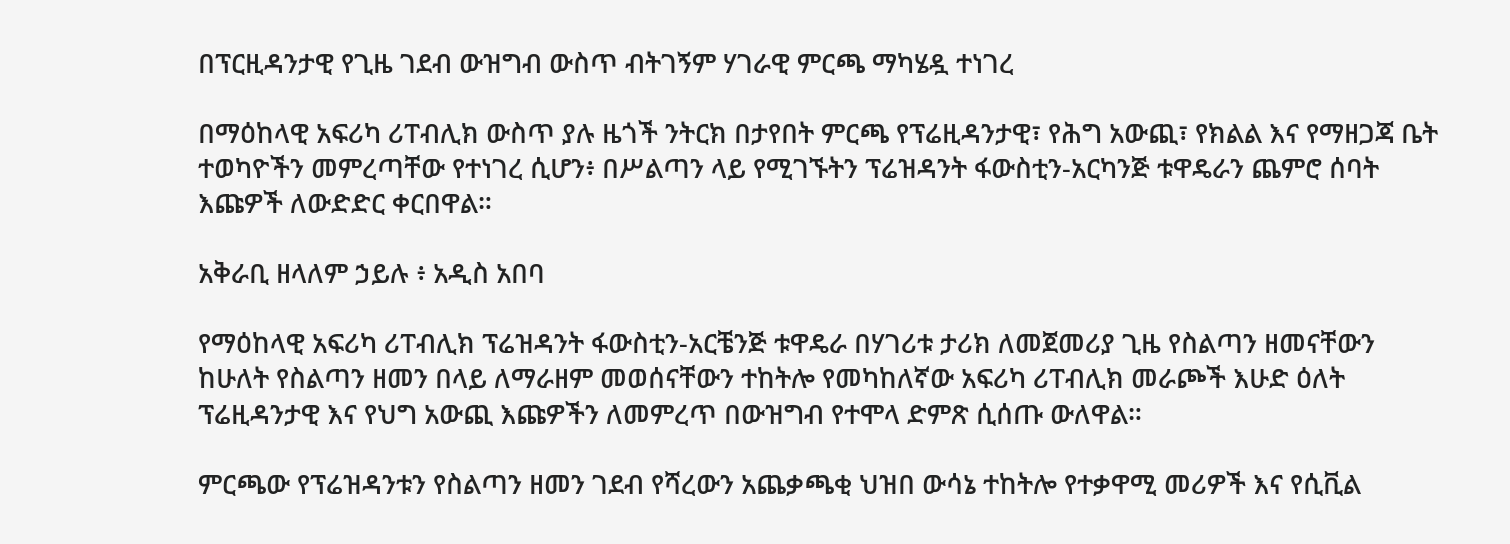በፕርዚዳንታዊ የጊዜ ገደብ ውዝግብ ውስጥ ብትገኝም ሃገራዊ ምርጫ ማካሄዷ ተነገረ

በማዕከላዊ አፍሪካ ሪፐብሊክ ውስጥ ያሉ ዜጎች ንትርክ በታየበት ምርጫ የፕሬዚዳንታዊ፣ የሕግ አውጪ፣ የክልል እና የማዘጋጃ ቤት ተወካዮችን መምረጣቸው የተነገረ ሲሆን፥ በሥልጣን ላይ የሚገኙትን ፕሬዝዳንት ፋውስቲን-አርካንጅ ቱዋዴራን ጨምሮ ሰባት እጩዎች ለውድድር ቀርበዋል።

አቅራቢ ዘላለም ኃይሉ ፥ አዲስ አበባ

የማዕከላዊ አፍሪካ ሪፐብሊክ ፕሬዝዳንት ፋውስቲን-አርቼንጅ ቱዋዴራ በሃገሪቱ ታሪክ ለመጀመሪያ ጊዜ የስልጣን ዘመናቸውን ከሁለት የስልጣን ዘመን በላይ ለማራዘም መወሰናቸውን ተከትሎ የመካከለኛው አፍሪካ ሪፐብሊክ መራጮች እሁድ ዕለት ፕሬዚዳንታዊ እና የህግ አውጪ እጩዎችን ለመምረጥ በውዝግብ የተሞላ ድምጽ ሲሰጡ ውለዋል።

ምርጫው የፕሬዝዳንቱን የስልጣን ዘመን ገደብ የሻረውን አጨቃጫቂ ህዝበ ውሳኔ ተከትሎ የተቃዋሚ መሪዎች እና የሲቪል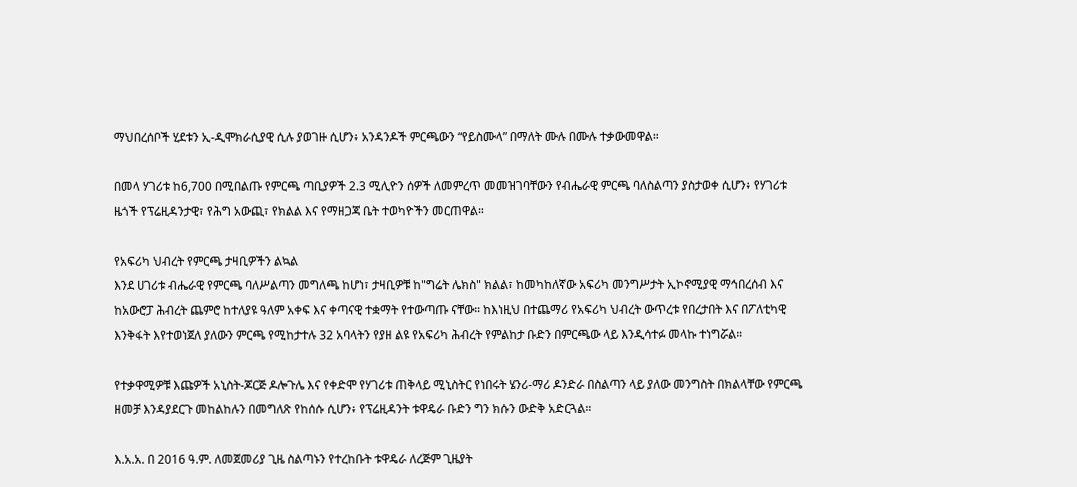ማህበረሰቦች ሂደቱን ኢ-ዲሞክራሲያዊ ሲሉ ያወገዙ ሲሆን፥ አንዳንዶች ምርጫውን “የይስሙላ” በማለት ሙሉ በሙሉ ተቃውመዋል።

በመላ ሃገሪቱ ከ6,700 በሚበልጡ የምርጫ ጣቢያዎች 2.3 ሚሊዮን ሰዎች ለመምረጥ መመዝገባቸውን የብሔራዊ ምርጫ ባለስልጣን ያስታወቀ ሲሆን፥ የሃገሪቱ ዜጎች የፕሬዚዳንታዊ፣ የሕግ አውጪ፣ የክልል እና የማዘጋጃ ቤት ተወካዮችን መርጠዋል።

የአፍሪካ ህብረት የምርጫ ታዛቢዎችን ልኳል
እንደ ሀገሪቱ ብሔራዊ የምርጫ ባለሥልጣን መግለጫ ከሆነ፣ ታዛቢዎቹ ከ"ግሬት ሌክስ" ክልል፣ ከመካከለኛው አፍሪካ መንግሥታት ኢኮኖሚያዊ ማኅበረሰብ እና ከአውሮፓ ሕብረት ጨምሮ ከተለያዩ ዓለም አቀፍ እና ቀጣናዊ ተቋማት የተውጣጡ ናቸው። ከእነዚህ በተጨማሪ የአፍሪካ ህብረት ውጥረቱ የበረታበት እና በፖለቲካዊ እንቅፋት እየተወነጀለ ያለውን ምርጫ የሚከታተሉ 32 አባላትን የያዘ ልዩ የአፍሪካ ሕብረት የምልከታ ቡድን በምርጫው ላይ እንዲሳተፉ መላኩ ተነግሯል።

የተቃዋሚዎቹ እጩዎች አኒስት-ጆርጅ ዶሎጉሌ እና የቀድሞ የሃገሪቱ ጠቅላይ ሚኒስትር የነበሩት ሄንሪ-ማሪ ዶንድራ በስልጣን ላይ ያለው መንግስት በክልላቸው የምርጫ ዘመቻ እንዳያደርጉ መከልከሉን በመግለጽ የከሰሱ ሲሆን፥ የፕሬዚዳንት ቱዋዴራ ቡድን ግን ክሱን ውድቅ አድርጓል።

እ.አ.አ. በ 2016 ዓ.ም. ለመጀመሪያ ጊዜ ስልጣኑን የተረከቡት ቱዋዴራ ለረጅም ጊዜያት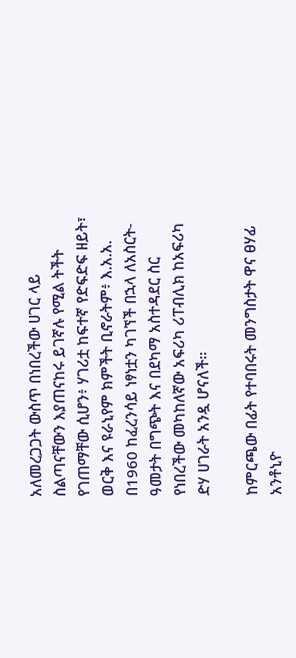አለመረጋጋት ውስጥ በነበረችው ሀገር ላይ ስልጣናቸውን እያጠናከሩ ይገኛሉ የሚል ትችት የገጠማቸው ሲሆን፥ ሃገሪቷ ከፍተኛ የድፍድፍ ዘይት፣ ወርቅ እና ዩራኒየም ክምችት ቢኖራትም፥ እ.አ.አ. በ1960 ከፈረንሳይ ነፃነቷን ካገኘች በኋላ ለአስርት-ዓመታት በግጭት እና በደካማ አስተዳደር ስር የነበረችው መካከለኛው አፍሪካ ሪፐብሊክ ከአፍሪካ ድሃ ሀገራት አንዷ ሆናለች።

ከምርጫው በፊት የተባበሩት መንግስታት ዋና ፀሃፊ አንቶኒዮ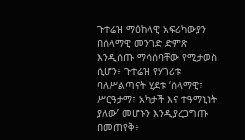ጉተሬዝ ማዕከላዊ አፍሪካውያን በሰላማዊ መንገድ ድምጽ እንዲሰጡ ማሳሰባቸው የሚታወስ ሲሆን፥ ጉተሬዝ የሃገሪቱ ባለሥልጣናት ሂደቱ ‘ሰላማዊ፣ ሥርዓታማ፣ አካታች እና ተዓማኒነት ያለው’ መሆኑን እንዲያረጋግጡ በመጠየቅ፥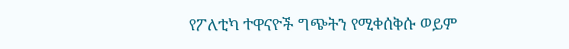የፖለቲካ ተዋናዮች ግጭትን የሚቀሰቅሱ ወይም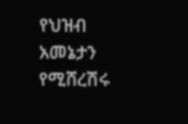የህዝብ አመኔታን የሚሸረሽሩ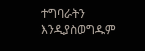ተግባራትን እንዲያስወግዱም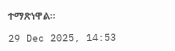ተማጽነዋል።

29 Dec 2025, 14:53